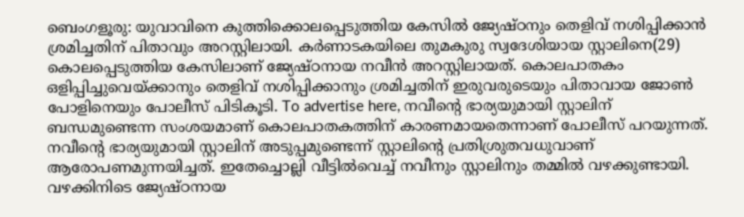ബെംഗളൂരു: യുവാവിനെ കുത്തിക്കൊലപ്പെടുത്തിയ കേസിൽ ജ്യേഷ്ഠനും തെളിവ് നശിപ്പിക്കാൻ ശ്രമിച്ചതിന് പിതാവും അറസ്റ്റിലായി. കർണാടകയിലെ തുമകുരു സ്വദേശിയായ സ്റ്റാലിനെ(29) കൊലപ്പെടുത്തിയ കേസിലാണ് ജ്യേഷ്ഠനായ നവീൻ അറസ്റ്റിലായത്. കൊലപാതകം ഒളിപ്പിച്ചുവെയ്ക്കാനും തെളിവ് നശിപ്പിക്കാനും ശ്രമിച്ചതിന് ഇരുവരുടെയും പിതാവായ ജോൺ പോളിനെയും പോലീസ് പിടികൂടി. To advertise here, നവീന്റെ ഭാര്യയുമായി സ്റ്റാലിന് ബന്ധമുണ്ടെന്ന സംശയമാണ് കൊലപാതകത്തിന് കാരണമായതെന്നാണ് പോലീസ് പറയുന്നത്. നവീന്റെ ഭാര്യയുമായി സ്റ്റാലിന് അടുപ്പമുണ്ടെന്ന് സ്റ്റാലിന്റെ പ്രതിശ്രുതവധുവാണ് ആരോപണമുന്നയിച്ചത്. ഇതേച്ചൊല്ലി വീട്ടിൽവെച്ച് നവീനും സ്റ്റാലിനും തമ്മിൽ വഴക്കുണ്ടായി. വഴക്കിനിടെ ജ്യേഷ്ഠനായ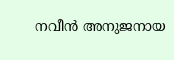നവീൻ അനുജനായ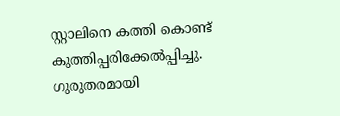സ്റ്റാലിനെ കത്തി കൊണ്ട് കുത്തിപ്പരിക്കേൽപ്പിച്ചു. ഗുരുതരമായി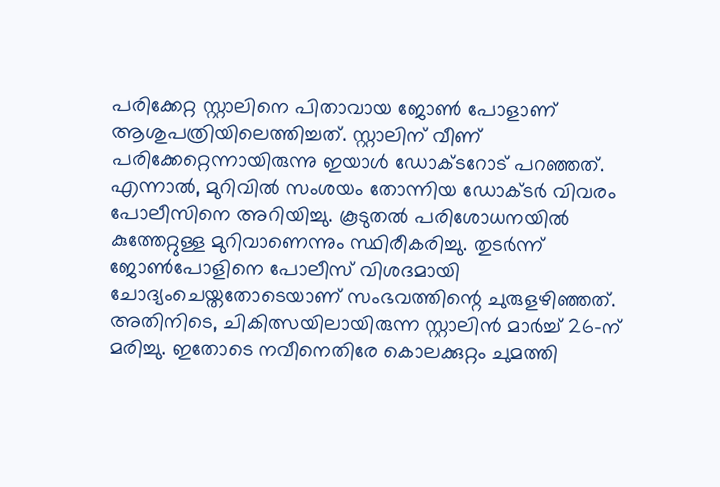പരിക്കേറ്റ സ്റ്റാലിനെ പിതാവായ ജോൺ പോളാണ് ആശുപത്രിയിലെത്തിച്ചത്. സ്റ്റാലിന് വീണ് പരിക്കേറ്റെന്നായിരുന്നു ഇയാൾ ഡോക്ടറോട് പറഞ്ഞത്. എന്നാൽ, മുറിവിൽ സംശയം തോന്നിയ ഡോക്ടർ വിവരം പോലീസിനെ അറിയിച്ചു. കൂടുതൽ പരിശോധനയിൽ കുത്തേറ്റുള്ള മുറിവാണെന്നും സ്ഥിരീകരിച്ചു. തുടർന്ന് ജോൺപോളിനെ പോലീസ് വിശദമായി ചോദ്യംചെയ്തതോടെയാണ് സംഭവത്തിന്റെ ചുരുളഴിഞ്ഞത്. അതിനിടെ, ചികിത്സയിലായിരുന്ന സ്റ്റാലിൻ മാർച്ച് 26-ന് മരിച്ചു. ഇതോടെ നവീനെതിരേ കൊലക്കുറ്റം ചുമത്തി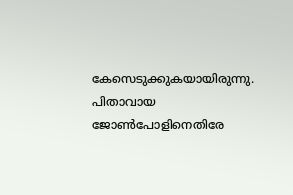കേസെടുക്കുകയായിരുന്നു. പിതാവായ ജോൺപോളിനെതിരേ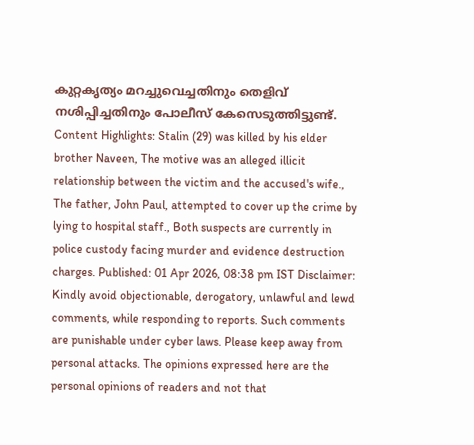കുറ്റകൃത്യം മറച്ചുവെച്ചതിനും തെളിവ് നശിപ്പിച്ചതിനും പോലീസ് കേസെടുത്തിട്ടുണ്ട്. Content Highlights: Stalin (29) was killed by his elder brother Naveen, The motive was an alleged illicit relationship between the victim and the accused's wife., The father, John Paul, attempted to cover up the crime by lying to hospital staff., Both suspects are currently in police custody facing murder and evidence destruction charges. Published: 01 Apr 2026, 08:38 pm IST Disclaimer: Kindly avoid objectionable, derogatory, unlawful and lewd comments, while responding to reports. Such comments are punishable under cyber laws. Please keep away from personal attacks. The opinions expressed here are the personal opinions of readers and not that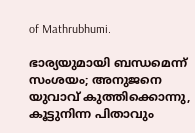of Mathrubhumi.

ഭാര്യയുമായി ബന്ധമെന്ന് സംശയം; അനുജനെ യുവാവ് കുത്തിക്കൊന്നു, കൂട്ടുനിന്ന പിതാവും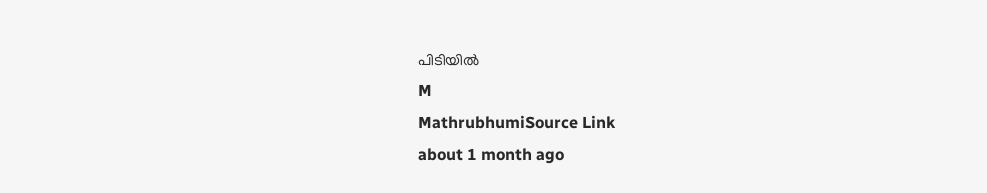പിടിയിൽ
M
MathrubhumiSource Link
about 1 month ago